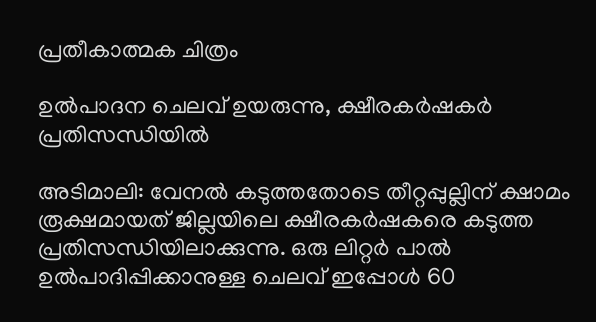പ്രതീകാത്മക ചിത്രം

ഉൽപാദന ചെലവ് ഉയരുന്നു, ക്ഷീരകർഷകർ പ്രതിസന്ധിയിൽ

അടിമാലി: വേനൽ കടുത്തതോടെ തീറ്റപ്പുല്ലിന് ക്ഷാമം രൂക്ഷമായത് ജില്ലയിലെ ക്ഷീരകർഷകരെ കടുത്ത പ്രതിസന്ധിയിലാക്കുന്നു. ഒരു ലിറ്റർ പാൽ ഉൽപാദിപ്പിക്കാനുള്ള ചെലവ് ഇപ്പോൾ 60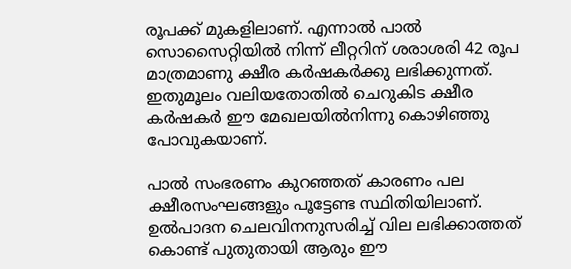രൂപക്ക് മുകളിലാണ്. എന്നാൽ പാൽ സൊസൈറ്റിയിൽ നിന്ന് ലീറ്ററിന് ശരാശരി 42 രൂപ മാത്രമാണു ക്ഷീര കർഷകർക്കു ലഭിക്കുന്നത്. ഇതുമൂലം വലിയതോതിൽ ചെറുകിട ക്ഷീര കർഷകർ ഈ മേഖലയിൽനിന്നു കൊഴിഞ്ഞു പോവുകയാണ്.

പാൽ സംഭരണം കുറഞ്ഞത് കാരണം പല ക്ഷീരസംഘങ്ങളും പൂട്ടേണ്ട സ്ഥിതിയിലാണ്. ഉൽപാദന ചെലവിനനുസരിച്ച് വില ലഭിക്കാത്തത് കൊണ്ട് പുതുതായി ആരും ഈ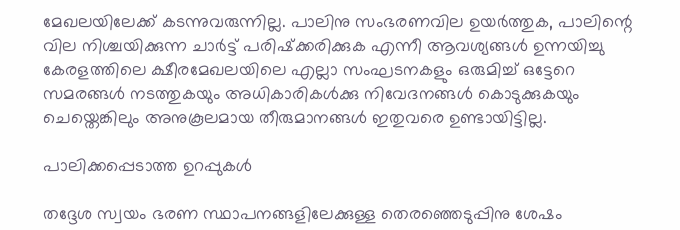മേഖലയിലേക്ക് കടന്നുവരുന്നില്ല. പാലിനു സംഭരണവില ഉയർത്തുക, പാലിന്റെ വില നിശ്ചയിക്കുന്ന ചാർട്ട് പരിഷ്‌ക്കരിക്കുക എന്നീ ആവശ്യങ്ങൾ ഉന്നയിച്ചു കേരളത്തിലെ ക്ഷീരമേഖലയിലെ എല്ലാ സംഘടനകളും ഒരുമിച്ച് ഒട്ടേറെ സമരങ്ങൾ നടത്തുകയും അധികാരികൾക്കു നിവേദനങ്ങൾ കൊടുക്കുകയും ചെയ്തെങ്കിലും അനുകൂലമായ തീരുമാനങ്ങൾ ഇതുവരെ ഉണ്ടായിട്ടില്ല.

പാലിക്കപ്പെടാത്ത ഉറപ്പുകൾ

തദ്ദേശ സ്വയം ഭരണ സ്ഥാപനങ്ങളിലേക്കുള്ള തെരഞ്ഞെടുപ്പിനു ശേഷം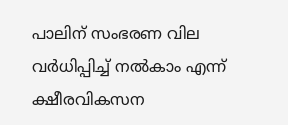പാലിന് സംഭരണ വില വർധിപ്പിച്ച് നൽകാം എന്ന് ക്ഷീരവികസന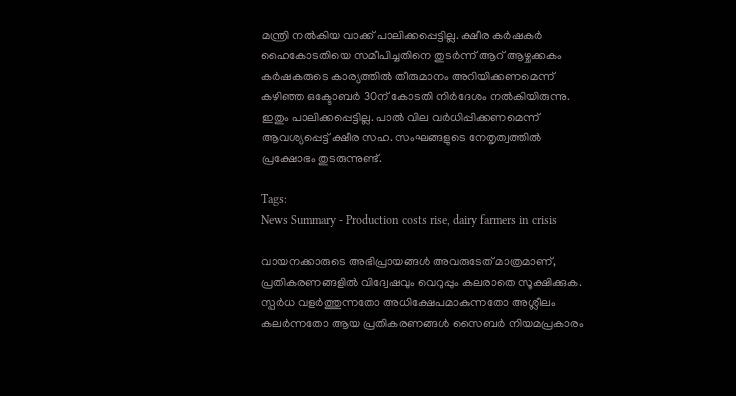മന്ത്രി നൽകിയ വാക്ക് പാലിക്കപ്പെട്ടില്ല. ക്ഷീര കർഷകർ ഹൈകോടതിയെ സമീപിച്ചതിനെ തുടർന്ന് ആറ് ആഴ്ചക്കകം കർഷകരുടെ കാര്യത്തിൽ തീരുമാനം അറിയിക്കണമെന്ന് കഴിഞ്ഞ ഒക്ടോബർ 30ന് കോടതി നിർദേശം നൽകിയിരുന്നു. ഇതും പാലിക്കപ്പെട്ടില്ല. പാൽ വില വർധിപ്പിക്കണമെന്ന് ആവശ്യപ്പെട്ട് ക്ഷീര സഹ. സംഘങ്ങളുടെ നേതൃത്വത്തിൽ പ്രക്ഷോഭം തുടരുന്നുണ്ട്.

Tags:
News Summary - Production costs rise, dairy farmers in crisis

വായനക്കാരുടെ അഭിപ്രായങ്ങള്‍ അവരുടേത് മാത്രമാണ്, പ്രതികരണങ്ങളിൽ വിദ്വേഷവും വെറുപ്പും കലരാതെ സൂക്ഷിക്കുക. സ്പർധ വളർത്തുന്നതോ അധിക്ഷേപമാകുന്നതോ അശ്ലീലം കലർന്നതോ ആയ പ്രതികരണങ്ങൾ സൈബർ നിയമപ്രകാരം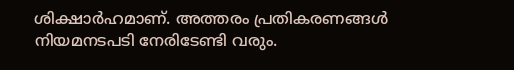ശിക്ഷാർഹമാണ്. അത്തരം പ്രതികരണങ്ങൾ നിയമനടപടി നേരിടേണ്ടി വരും.